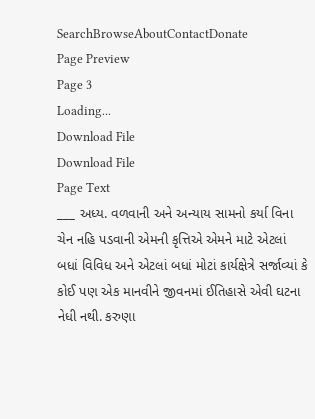SearchBrowseAboutContactDonate
Page Preview
Page 3
Loading...
Download File
Download File
Page Text
___ અધ્ય. વળવાની અને અન્યાય સામનો કર્યા વિના ચેન નહિ પડવાની એમની કૃત્તિએ એમને માટે એટલાં બધાં વિવિધ અને એટલાં બધાં મોટાં કાર્યક્ષેત્રે સર્જાવ્યાં કે કોઈ પણ એક માનવીને જીવનમાં ઈતિહાસે એવી ઘટના નેધી નથી. કરુણા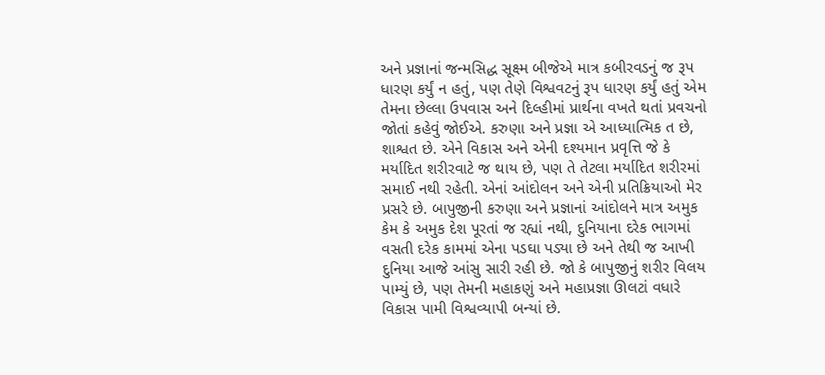અને પ્રજ્ઞાનાં જન્મસિદ્ધ સૂક્ષ્મ બીજેએ માત્ર કબીરવડનું જ રૂપ ધારણ કર્યું ન હતું, પણ તેણે વિશ્વવટનું રૂપ ધારણ કર્યું હતું એમ તેમના છેલ્લા ઉપવાસ અને દિલ્હીમાં પ્રાર્થના વખતે થતાં પ્રવચનો જોતાં કહેવું જોઈએ. કરુણા અને પ્રજ્ઞા એ આધ્યાત્મિક ત છે, શાશ્વત છે. એને વિકાસ અને એની દશ્યમાન પ્રવૃત્તિ જે કે મર્યાદિત શરીરવાટે જ થાય છે, પણ તે તેટલા મર્યાદિત શરીરમાં સમાઈ નથી રહેતી. એનાં આંદોલન અને એની પ્રતિક્રિયાઓ મેર પ્રસરે છે. બાપુજીની કરુણા અને પ્રજ્ઞાનાં આંદોલને માત્ર અમુક કેમ કે અમુક દેશ પૂરતાં જ રહ્યાં નથી, દુનિયાના દરેક ભાગમાં વસતી દરેક કામમાં એના પડઘા પડ્યા છે અને તેથી જ આખી દુનિયા આજે આંસુ સારી રહી છે. જો કે બાપુજીનું શરીર વિલય પામ્યું છે, પણ તેમની મહાકણું અને મહાપ્રજ્ઞા ઊલટાં વધારે વિકાસ પામી વિશ્વવ્યાપી બન્યાં છે.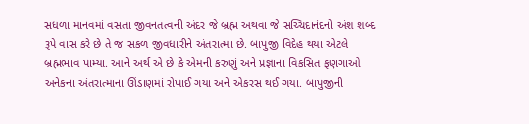સધળા માનવમાં વસતા જીવનતત્વની અંદર જે બ્રહ્મ અથવા જે સચ્ચિદાનંદનો અંશ શબ્દ રૂપે વાસ કરે છે તે જ સકળ જીવધારીને અંતરાત્મા છે. બાપુજી વિદેહ થયા એટલે બ્રહ્મભાવ પામ્યા. આને અર્થ એ છે કે એમની કરુણું અને પ્રજ્ઞાના વિકસિત ફણગાઓ અનેકના અંતરાત્માના ઊંડાણમાં રોપાઈ ગયા અને એકરસ થઈ ગયા. બાપુજીની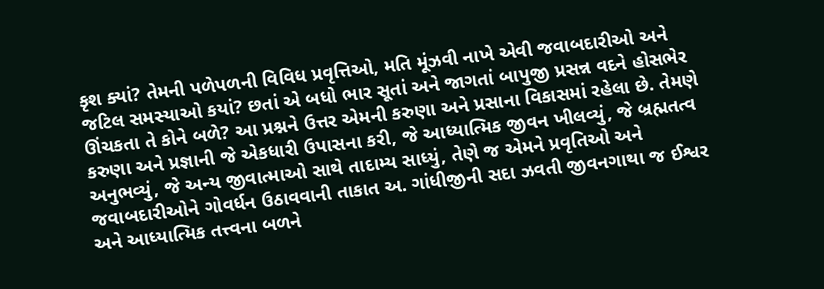કૃશ ક્યાં? તેમની પળેપળની વિવિધ પ્રવૃત્તિઓ, મતિ મૂંઝવી નાખે એવી જવાબદારીઓ અને જટિલ સમસ્યાઓ કયાં? છતાં એ બધો ભાર સૂતાં અને જાગતાં બાપુજી પ્રસન્ન વદને હોસભેર ઊંચકતા તે કોને બળે? આ પ્રશ્નને ઉત્તર એમની કરુણા અને પ્રસાના વિકાસમાં રહેલા છે. તેમણે કરુણા અને પ્રજ્ઞાની જે એકધારી ઉપાસના કરી, જે આધ્યાત્મિક જીવન ખીલવ્યું, જે બ્રહ્મતત્વ અનુભવ્યું, જે અન્ય જીવાત્માઓ સાથે તાદામ્ય સાધ્યું, તેણે જ એમને પ્રવૃતિઓ અને જવાબદારીઓને ગોવર્ધન ઉઠાવવાની તાકાત અ. ગાંધીજીની સદા ઝવતી જીવનગાથા જ ઈશ્વર અને આધ્યાત્મિક તત્ત્વના બળને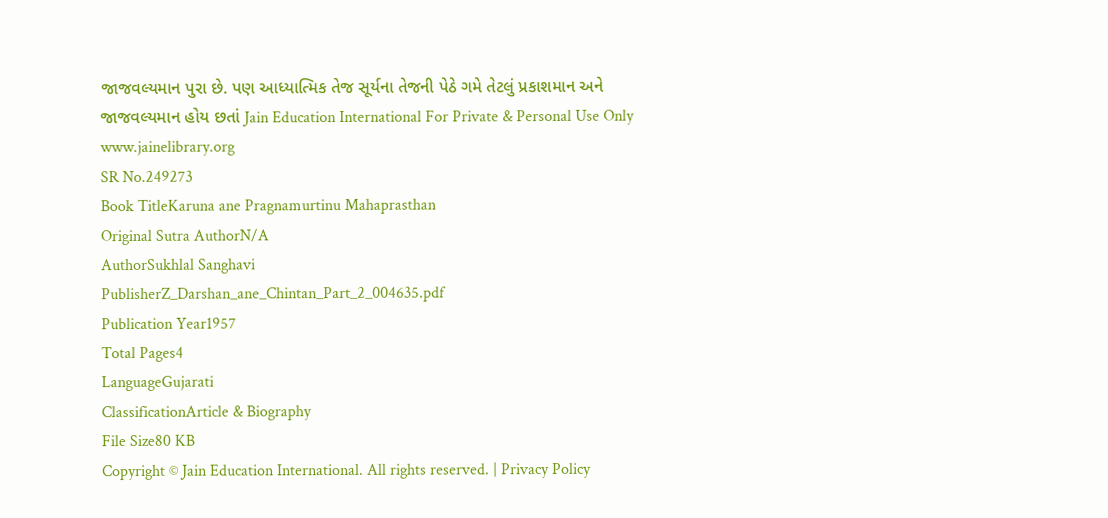જાજવલ્યમાન પુરા છે. પણ આધ્યાત્મિક તેજ સૂર્યના તેજની પેઠે ગમે તેટલું પ્રકાશમાન અને જાજવલ્યમાન હોય છતાં Jain Education International For Private & Personal Use Only www.jainelibrary.org
SR No.249273
Book TitleKaruna ane Pragnamurtinu Mahaprasthan
Original Sutra AuthorN/A
AuthorSukhlal Sanghavi
PublisherZ_Darshan_ane_Chintan_Part_2_004635.pdf
Publication Year1957
Total Pages4
LanguageGujarati
ClassificationArticle & Biography
File Size80 KB
Copyright © Jain Education International. All rights reserved. | Privacy Policy